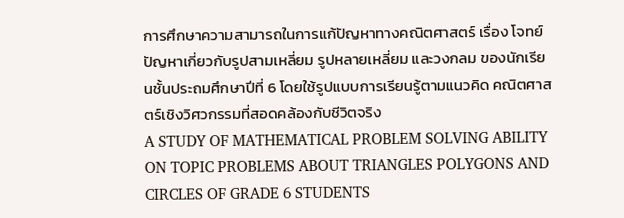การศึกษาความสามารถในการแก้ปัญหาทางคณิตศาสตร์ เรื่อง โจทย์ปัญหาเกี่ยวกับรูปสามเหลี่ยม รูปหลายเหลี่ยม และวงกลม ของนักเรียนชั้นประถมศึกษาปีที่ 6 โดยใช้รูปแบบการเรียนรู้ตามแนวคิด คณิตศาสตร์เชิงวิศวกรรมที่สอดคล้องกับชีวิตจริง
A STUDY OF MATHEMATICAL PROBLEM SOLVING ABILITY ON TOPIC PROBLEMS ABOUT TRIANGLES POLYGONS AND CIRCLES OF GRADE 6 STUDENTS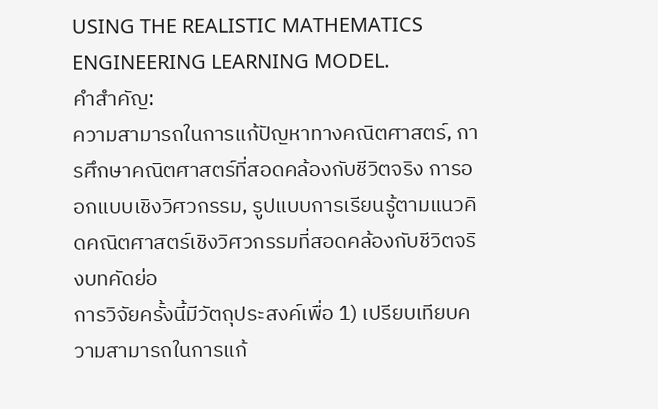USING THE REALISTIC MATHEMATICS ENGINEERING LEARNING MODEL.
คำสำคัญ:
ความสามารถในการแก้ปัญหาทางคณิตศาสตร์, การศึกษาคณิตศาสตร์ที่สอดคล้องกับชีวิตจริง การออกแบบเชิงวิศวกรรม, รูปแบบการเรียนรู้ตามแนวคิดคณิตศาสตร์เชิงวิศวกรรมที่สอดคล้องกับชีวิตจริงบทคัดย่อ
การวิจัยครั้งนี้มีวัตถุประสงค์เพื่อ 1) เปรียบเทียบความสามารถในการแก้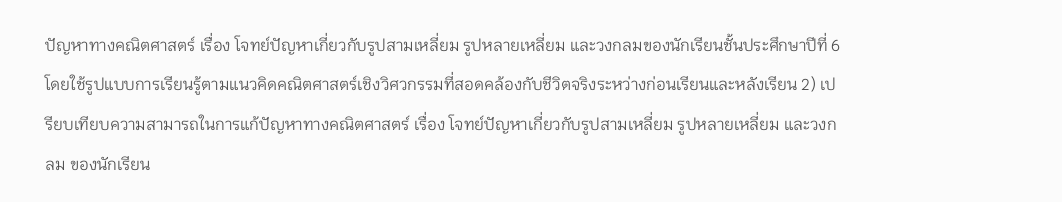ปัญหาทางคณิตศาสตร์ เรื่อง โจทย์ปัญหาเกี่ยวกับรูปสามเหลี่ยม รูปหลายเหลี่ยม และวงกลมของนักเรียนชั้นประศึกษาปีที่ 6 โดยใช้รูปแบบการเรียนรู้ตามแนวคิดคณิตศาสตร์เชิงวิศวกรรมที่สอดคล้องกับชีวิตจริงระหว่างก่อนเรียนและหลังเรียน 2) เปรียบเทียบความสามารถในการแก้ปัญหาทางคณิตศาสตร์ เรื่อง โจทย์ปัญหาเกี่ยวกับรูปสามเหลี่ยม รูปหลายเหลี่ยม และวงกลม ของนักเรียน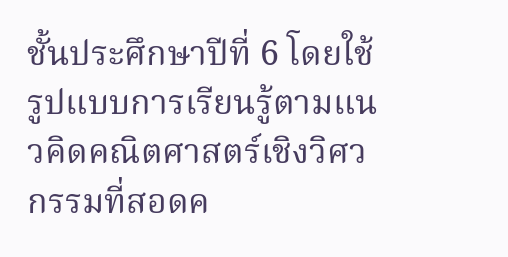ชั้นประศึกษาปีที่ 6 โดยใช้รูปแบบการเรียนรู้ตามแนวคิดคณิตศาสตร์เชิงวิศวกรรมที่สอดค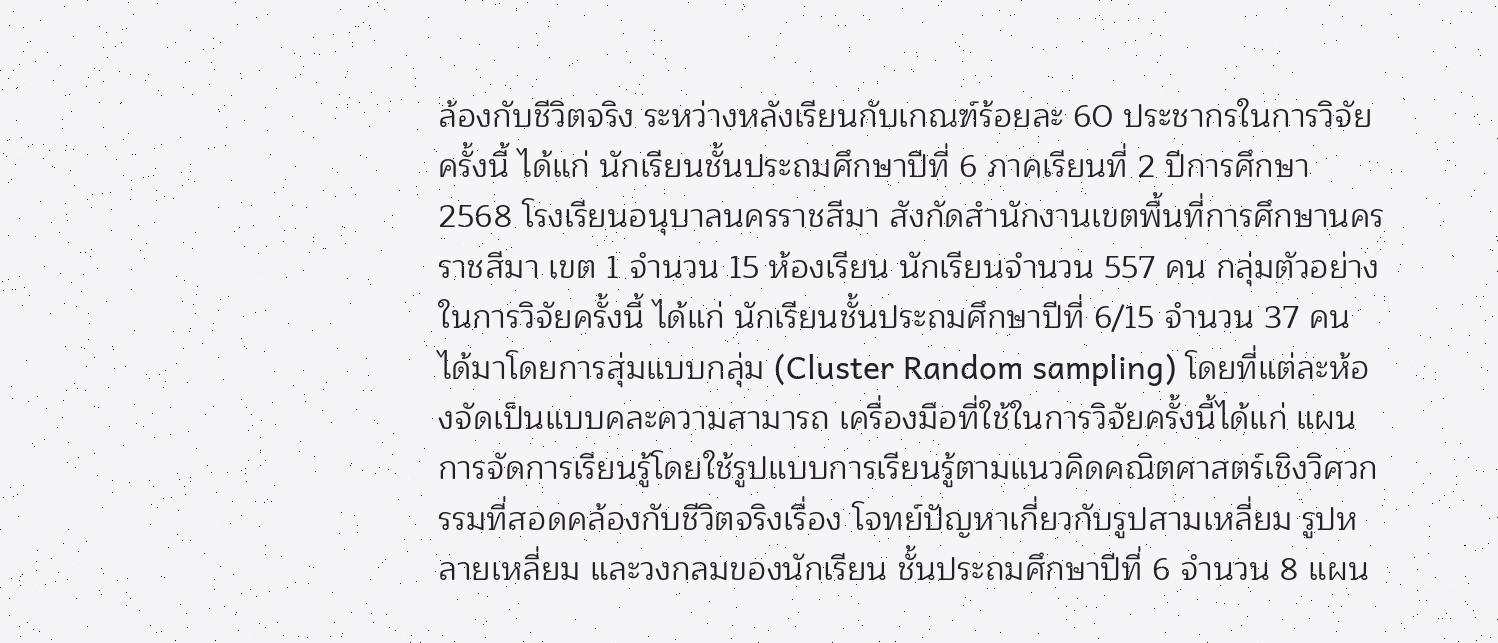ล้องกับชีวิตจริง ระหว่างหลังเรียนกับเกณฑ์ร้อยละ 60 ประชากรในการวิจัยครั้งนี้ ได้แก่ นักเรียนชั้นประถมศึกษาปีที่ 6 ภาคเรียนที่ 2 ปีการศึกษา 2568 โรงเรียนอนุบาลนครราชสีมา สังกัดสำนักงานเขตพื้นที่การศึกษานครราชสีมา เขต 1 จำนวน 15 ห้องเรียน นักเรียนจำนวน 557 คน กลุ่มตัวอย่างในการวิจัยครั้งนี้ ได้แก่ นักเรียนชั้นประถมศึกษาปีที่ 6/15 จำนวน 37 คน ได้มาโดยการสุ่มแบบกลุ่ม (Cluster Random sampling) โดยที่แต่ละห้องจัดเป็นแบบคละความสามารถ เครื่องมือที่ใช้ในการวิจัยครั้งนี้ได้แก่ แผนการจัดการเรียนรู้โดยใช้รูปแบบการเรียนรู้ตามแนวคิดคณิตศาสตร์เชิงวิศวกรรมที่สอดคล้องกับชีวิตจริงเรื่อง โจทย์ปัญหาเกี่ยวกับรูปสามเหลี่ยม รูปหลายเหลี่ยม และวงกลมของนักเรียน ชั้นประถมศึกษาปีที่ 6 จำนวน 8 แผน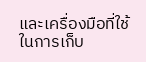และเครื่องมือที่ใช้ในการเก็บ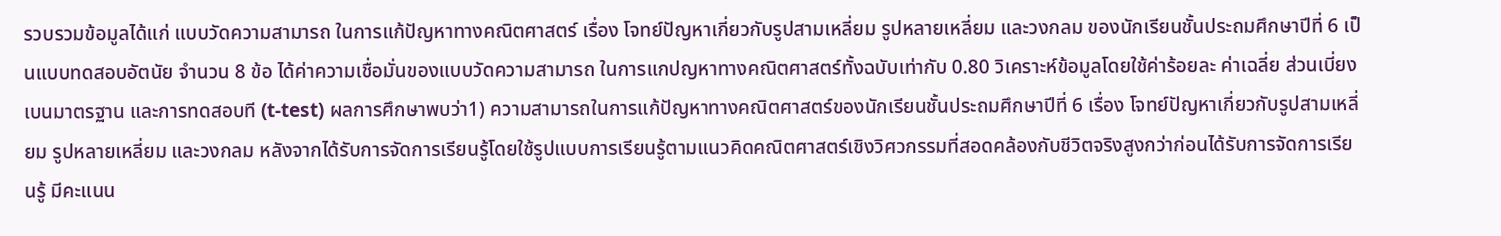รวบรวมข้อมูลได้แก่ แบบวัดความสามารถ ในการแก้ปัญหาทางคณิตศาสตร์ เรื่อง โจทย์ปัญหาเกี่ยวกับรูปสามเหลี่ยม รูปหลายเหลี่ยม และวงกลม ของนักเรียนชั้นประถมศึกษาปีที่ 6 เป็นแบบทดสอบอัตนัย จำนวน 8 ข้อ ได้ค่าความเชื่อมั่นของแบบวัดความสามารถ ในการแกปญหาทางคณิตศาสตร์ทั้งฉบับเท่ากับ 0.80 วิเคราะห์ข้อมูลโดยใช้ค่าร้อยละ ค่าเฉลี่ย ส่วนเบี่ยงเบนมาตรฐาน และการทดสอบที (t-test) ผลการศึกษาพบว่า1) ความสามารถในการแก้ปัญหาทางคณิตศาสตร์ของนักเรียนชั้นประถมศึกษาปีที่ 6 เรื่อง โจทย์ปัญหาเกี่ยวกับรูปสามเหลี่ยม รูปหลายเหลี่ยม และวงกลม หลังจากได้รับการจัดการเรียนรู้โดยใช้รูปแบบการเรียนรู้ตามแนวคิดคณิตศาสตร์เชิงวิศวกรรมที่สอดคล้องกับชีวิตจริงสูงกว่าก่อนได้รับการจัดการเรียนรู้ มีคะแนน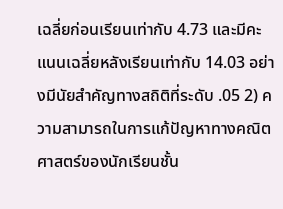เฉลี่ยก่อนเรียนเท่ากับ 4.73 และมีคะแนนเฉลี่ยหลังเรียนเท่ากับ 14.03 อย่างมีนัยสำคัญทางสถิติที่ระดับ .05 2) ความสามารถในการแก้ปัญหาทางคณิตศาสตร์ของนักเรียนชั้น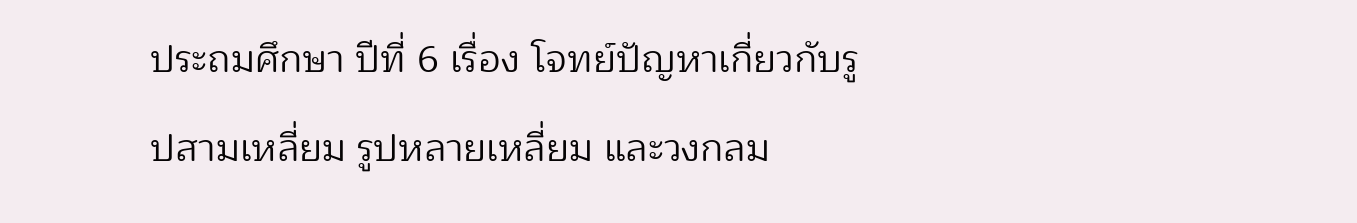ประถมศึกษา ปีที่ 6 เรื่อง โจทย์ปัญหาเกี่ยวกับรูปสามเหลี่ยม รูปหลายเหลี่ยม และวงกลม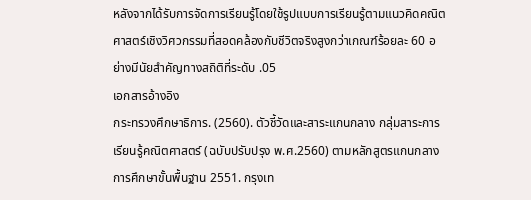หลังจากได้รับการจัดการเรียนรู้โดยใช้รูปแบบการเรียนรู้ตามแนวคิดคณิตศาสตร์เชิงวิศวกรรมที่สอดคล้องกับชีวิตจริงสูงกว่าเกณฑ์ร้อยละ 60 อย่างมีนัยสำคัญทางสถิติที่ระดับ .05
เอกสารอ้างอิง
กระทรวงศึกษาธิการ. (2560). ตัวชี้วัดและสาระแกนกลาง กลุ่มสาระการเรียนรู้คณิตศาสตร์ (ฉบับปรับปรุง พ.ศ.2560) ตามหลักสูตรแกนกลางการศึกษาขั้นพื้นฐาน 2551. กรุงเท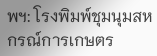พฯ: โรงพิมพ์ชุมนุมสหกรณ์การเกษตร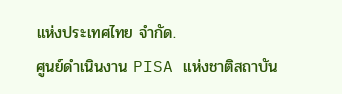แห่งประเทศไทย จำกัด.
ศูนย์ดำเนินงาน PISA แห่งชาติสถาบัน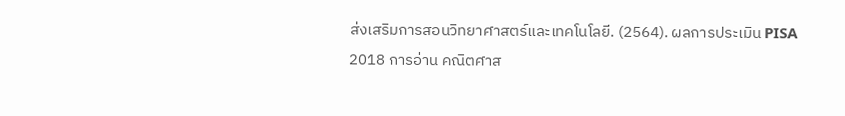ส่งเสริมการสอนวิทยาศาสตร์และเทคโนโลยี. (2564). ผลการประเมิน PISA 2018 การอ่าน คณิตศาส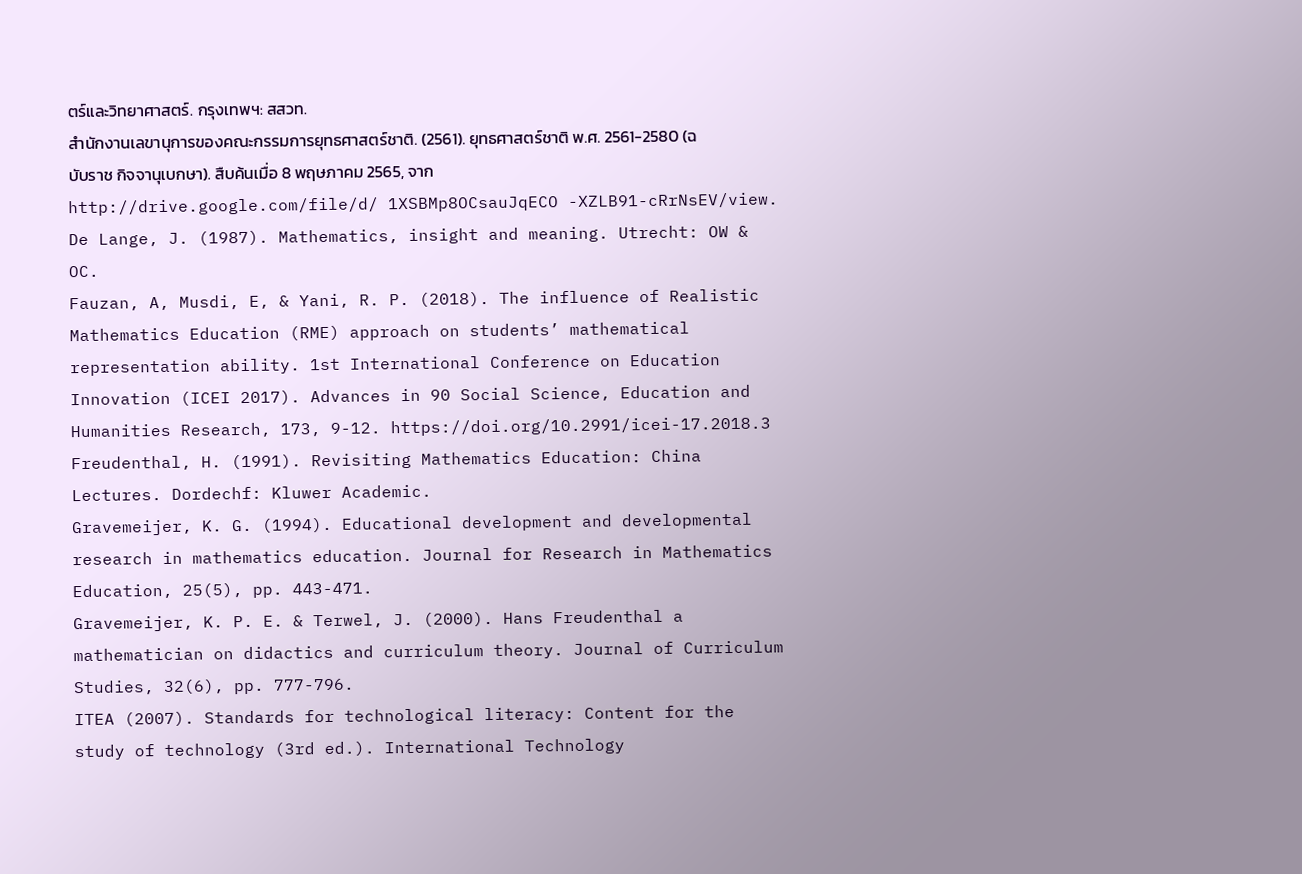ตร์และวิทยาศาสตร์. กรุงเทพฯ: สสวท.
สำนักงานเลขานุการของคณะกรรมการยุทธศาสตร์ชาติ. (2561). ยุทธศาสตร์ชาติ พ.ศ. 2561-2580 (ฉบับราช กิจจานุเบกษา). สืบค้นเมื่อ 8 พฤษภาคม 2565, จาก http://drive.google.com/file/d/ 1XSBMp8OCsauJqECO -XZLB91-cRrNsEV/view.
De Lange, J. (1987). Mathematics, insight and meaning. Utrecht: OW & OC.
Fauzan, A, Musdi, E, & Yani, R. P. (2018). The influence of Realistic Mathematics Education (RME) approach on students’ mathematical representation ability. 1st International Conference on Education Innovation (ICEI 2017). Advances in 90 Social Science, Education and Humanities Research, 173, 9-12. https://doi.org/10.2991/icei-17.2018.3
Freudenthal, H. (1991). Revisiting Mathematics Education: China Lectures. Dordechf: Kluwer Academic.
Gravemeijer, K. G. (1994). Educational development and developmental research in mathematics education. Journal for Research in Mathematics Education, 25(5), pp. 443-471.
Gravemeijer, K. P. E. & Terwel, J. (2000). Hans Freudenthal a mathematician on didactics and curriculum theory. Journal of Curriculum Studies, 32(6), pp. 777-796.
ITEA (2007). Standards for technological literacy: Content for the study of technology (3rd ed.). International Technology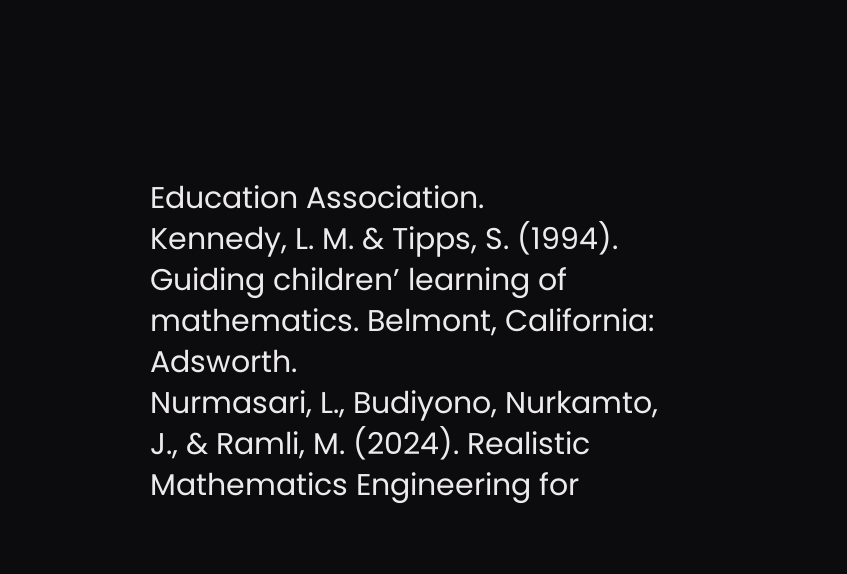Education Association.
Kennedy, L. M. & Tipps, S. (1994). Guiding children’ learning of mathematics. Belmont, California: Adsworth.
Nurmasari, L., Budiyono, Nurkamto, J., & Ramli, M. (2024). Realistic Mathematics Engineering for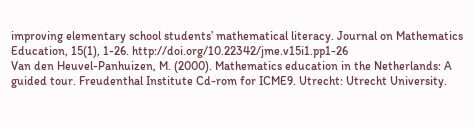improving elementary school students’ mathematical literacy. Journal on Mathematics Education, 15(1), 1-26. http://doi.org/10.22342/jme.v15i1.pp1-26
Van den Heuvel-Panhuizen, M. (2000). Mathematics education in the Netherlands: A guided tour. Freudenthal Institute Cd-rom for ICME9. Utrecht: Utrecht University.